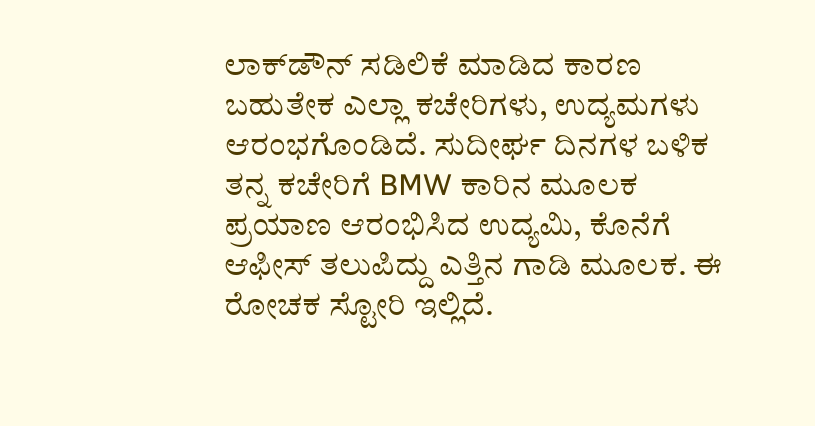ಲಾಕ್‌ಡೌನ್ ಸಡಿಲಿಕೆ ಮಾಡಿದ ಕಾರಣ ಬಹುತೇಕ ಎಲ್ಲಾ ಕಚೇರಿಗಳು, ಉದ್ಯಮಗಳು ಆರಂಭಗೊಂಡಿದೆ. ಸುದೀರ್ಘ ದಿನಗಳ ಬಳಿಕ ತನ್ನ ಕಚೇರಿಗೆ BMW ಕಾರಿನ ಮೂಲಕ ಪ್ರಯಾಣ ಆರಂಭಿಸಿದ ಉದ್ಯಮಿ, ಕೊನೆಗೆ ಆಫೀಸ್ ತಲುಪಿದ್ದು ಎತ್ತಿನ ಗಾಡಿ ಮೂಲಕ. ಈ ರೋಚಕ ಸ್ಟೋರಿ ಇಲ್ಲಿದೆ.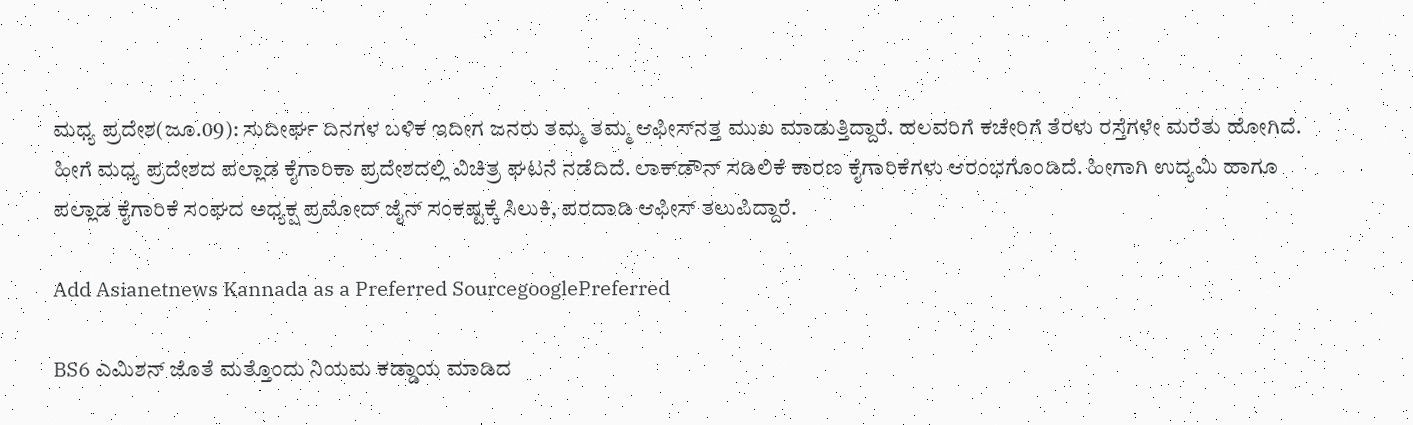ಮಧ್ಯ ಪ್ರದೇಶ(ಜೂ.09): ಸುದೀರ್ಘ ದಿನಗಳ ಬಳಿಕ ಇದೀಗ ಜನರು ತಮ್ಮ ತಮ್ಮ ಆಫೀಸ್‌ನತ್ತ ಮುಖ ಮಾಡುತ್ತಿದ್ದಾರೆ. ಹಲವರಿಗೆ ಕಚೇರಿಗೆ ತೆರಳು ರಸ್ತೆಗಳೇ ಮರೆತು ಹೋಗಿದೆ. ಹೀಗೆ ಮಧ್ಯ ಪ್ರದೇಶದ ಪಲ್ಲಾಡ ಕೈಗಾರಿಕಾ ಪ್ರದೇಶದಲ್ಲಿ ವಿಚಿತ್ರ ಘಟನೆ ನಡೆದಿದೆ. ಲಾಕ್‌ಡೌನ್ ಸಡಿಲಿಕೆ ಕಾರಣ ಕೈಗಾರಿಕೆಗಳು ಆರಂಭಗೊಂಡಿದೆ. ಹೀಗಾಗಿ ಉದ್ಯಮಿ ಹಾಗೂ ಪಲ್ಲಾಡ ಕೈಗಾರಿಕೆ ಸಂಘದ ಅಧ್ಯಕ್ಷ ಪ್ರಮೋದ್ ಜೈನ್ ಸಂಕಷ್ಟಕ್ಕೆ ಸಿಲುಕಿ, ಪರದಾಡಿ ಆಫೀಸ್ ತಲುಪಿದ್ದಾರೆ.

Add Asianetnews Kannada as a Preferred SourcegooglePreferred

BS6 ಎಮಿಶನ್ ಜೊತೆ ಮತ್ತೊಂದು ನಿಯಮ ಕಡ್ಡಾಯ ಮಾಡಿದ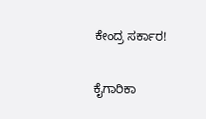ಕೇಂದ್ರ ಸರ್ಕಾರ!

ಕೈಗಾರಿಕಾ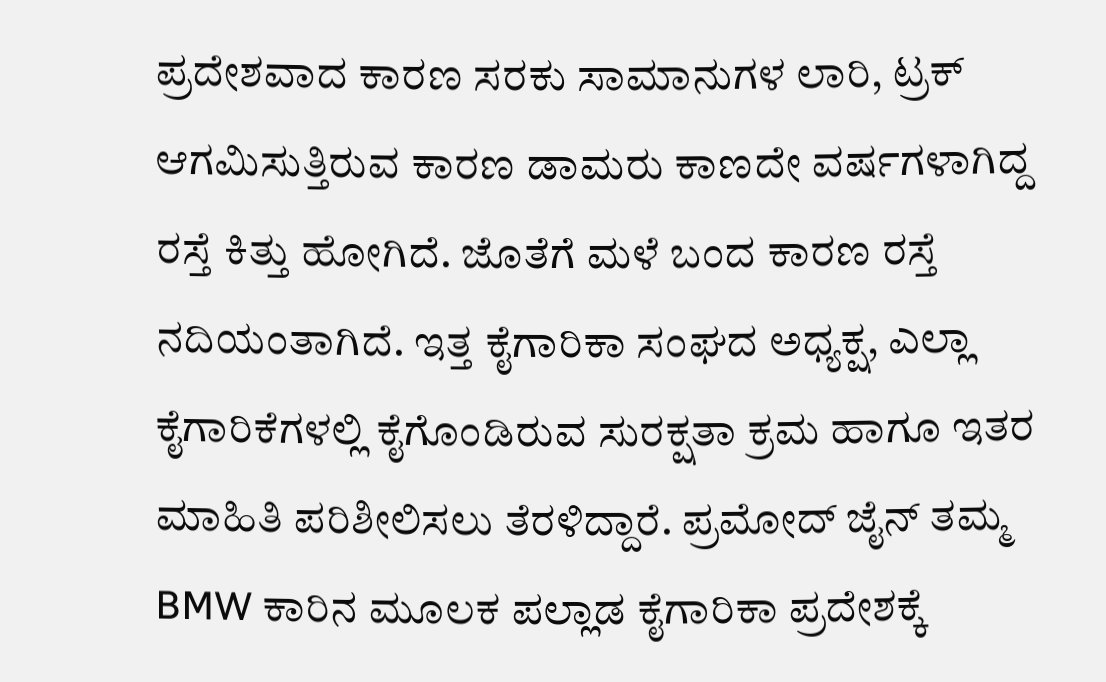ಪ್ರದೇಶವಾದ ಕಾರಣ ಸರಕು ಸಾಮಾನುಗಳ ಲಾರಿ, ಟ್ರಕ್ ಆಗಮಿಸುತ್ತಿರುವ ಕಾರಣ ಡಾಮರು ಕಾಣದೇ ವರ್ಷಗಳಾಗಿದ್ದ ರಸ್ತೆ ಕಿತ್ತು ಹೋಗಿದೆ. ಜೊತೆಗೆ ಮಳೆ ಬಂದ ಕಾರಣ ರಸ್ತೆ ನದಿಯಂತಾಗಿದೆ. ಇತ್ತ ಕೈಗಾರಿಕಾ ಸಂಘದ ಅಧ್ಯಕ್ಷ, ಎಲ್ಲಾ ಕೈಗಾರಿಕೆಗಳಲ್ಲಿ ಕೈಗೊಂಡಿರುವ ಸುರಕ್ಷತಾ ಕ್ರಮ ಹಾಗೂ ಇತರ ಮಾಹಿತಿ ಪರಿಶೀಲಿಸಲು ತೆರಳಿದ್ದಾರೆ. ಪ್ರಮೋದ್ ಜೈನ್ ತಮ್ಮ BMW ಕಾರಿನ ಮೂಲಕ ಪಲ್ಲಾಡ ಕೈಗಾರಿಕಾ ಪ್ರದೇಶಕ್ಕೆ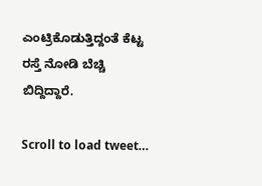ಎಂಟ್ರಿಕೊಡುತ್ತಿದ್ದಂತೆ ಕೆಟ್ಟ ರಸ್ತೆ ನೋಡಿ ಬೆಚ್ಚಿ ಬಿದ್ದಿದ್ದಾರೆ.

Scroll to load tweet…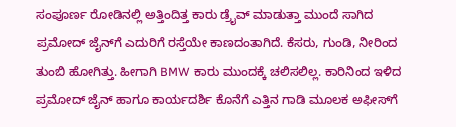ಸಂಪೂರ್ಣ ರೋಡಿನಲ್ಲಿ ಅತ್ತಿಂದಿತ್ತ ಕಾರು ಡ್ರೈವ್ ಮಾಡುತ್ತಾ ಮುಂದೆ ಸಾಗಿದ ಪ್ರಮೋದ್ ಜೈನ್‌ಗೆ ಎದುರಿಗೆ ರಸ್ತೆಯೇ ಕಾಣದಂತಾಗಿದೆ. ಕೆಸರು, ಗುಂಡಿ, ನೀರಿಂದ ತುಂಬಿ ಹೋಗಿತ್ತು. ಹೀಗಾಗಿ BMW ಕಾರು ಮುಂದಕ್ಕೆ ಚಲಿಸಲಿಲ್ಲ. ಕಾರಿನಿಂದ ಇಳಿದ ಪ್ರಮೋದ್ ಜೈನ್ ಹಾಗೂ ಕಾರ್ಯದರ್ಶಿ ಕೊನೆಗೆ ಎತ್ತಿನ ಗಾಡಿ ಮೂಲಕ ಅಫೀಸ್‌ಗೆ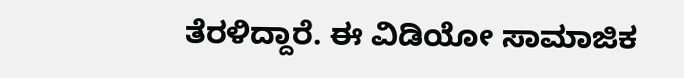ತೆರಳಿದ್ದಾರೆ. ಈ ವಿಡಿಯೋ ಸಾಮಾಜಿಕ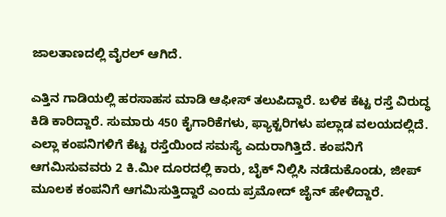ಜಾಲತಾಣದಲ್ಲಿ ವೈರಲ್ ಆಗಿದೆ.

ಎತ್ತಿನ ಗಾಡಿಯಲ್ಲಿ ಹರಸಾಹಸ ಮಾಡಿ ಆಫೀಸ್ ತಲುಪಿದ್ದಾರೆ. ಬಳಿಕ ಕೆಟ್ಟ ರಸ್ತೆ ವಿರುದ್ಧ ಕಿಡಿ ಕಾರಿದ್ದಾರೆ. ಸುಮಾರು 450 ಕೈಗಾರಿಕೆಗಳು, ಫ್ಯಾಕ್ಟರಿಗಳು ಪಲ್ಲಾಡ ವಲಯದಲ್ಲಿದೆ. ಎಲ್ಲಾ ಕಂಪನಿಗಳಿಗೆ ಕೆಟ್ಟ ರಸ್ತೆಯಿಂದ ಸಮಸ್ಯೆ ಎದುರಾಗಿತ್ತಿದೆ. ಕಂಪನಿಗೆ ಆಗಮಿಸುವವರು 2 ಕಿ.ಮೀ ದೂರದಲ್ಲಿ ಕಾರು, ಬೈಕ್ ನಿಲ್ಲಿಸಿ ನಡೆದುಕೊಂಡು, ಜೀಪ್ ಮೂಲಕ ಕಂಪನಿಗೆ ಆಗಮಿಸುತ್ತಿದ್ದಾರೆ ಎಂದು ಪ್ರಮೋದ್ ಜೈನ್ ಹೇಳಿದ್ದಾರೆ.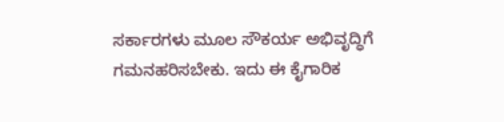ಸರ್ಕಾರಗಳು ಮೂಲ ಸೌಕರ್ಯ ಅಭಿವೃದ್ಧಿಗೆ ಗಮನಹರಿಸಬೇಕು. ಇದು ಈ ಕೈಗಾರಿಕ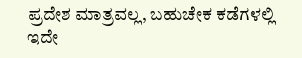ಪ್ರದೇಶ ಮಾತ್ರವಲ್ಲ, ಬಹುಚೇಕ ಕಡೆಗಳಲ್ಲಿ ಇದೇ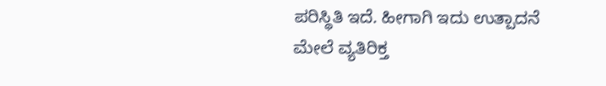ಪರಿಸ್ಥಿತಿ ಇದೆ. ಹೀಗಾಗಿ ಇದು ಉತ್ಪಾದನೆ ಮೇಲೆ ವ್ಯತಿರಿಕ್ತ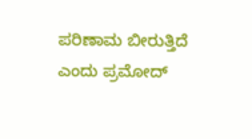ಪರಿಣಾಮ ಬೀರುತ್ತಿದೆ ಎಂದು ಪ್ರಮೋದ್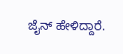ಜೈನ್ ಹೇಳಿದ್ದಾರೆ.